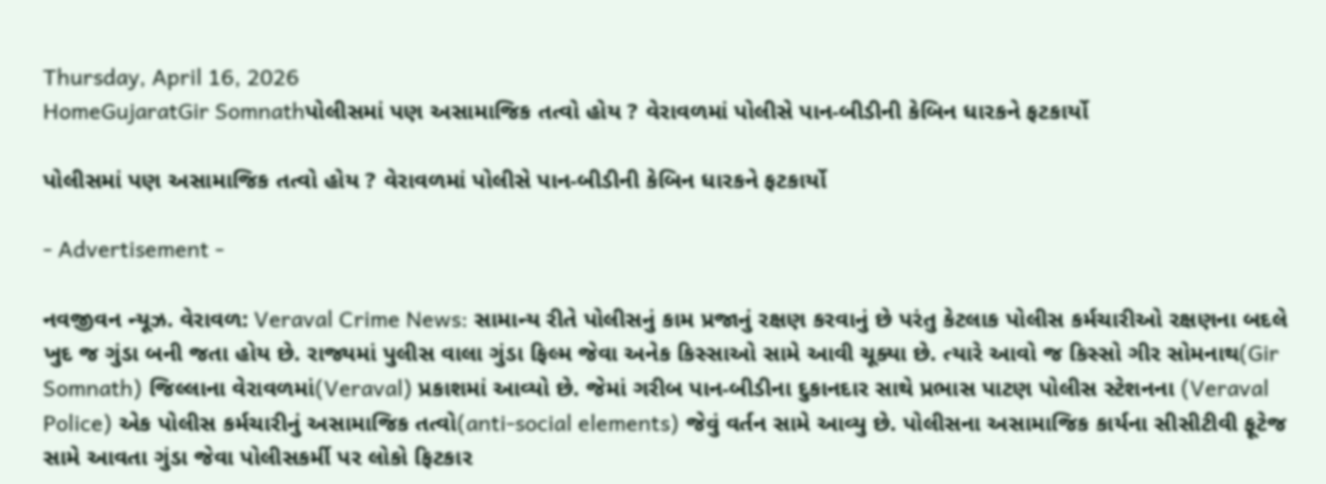Thursday, April 16, 2026
HomeGujaratGir Somnathપોલીસમાં પણ અસામાજિક તત્વો હોય ? વેરાવળમાં પોલીસે પાન-બીડીની કેબિન ધારકને ફટકાર્યો

પોલીસમાં પણ અસામાજિક તત્વો હોય ? વેરાવળમાં પોલીસે પાન-બીડીની કેબિન ધારકને ફટકાર્યો

- Advertisement -

નવજીવન ન્યૂઝ. વેરાવળ: Veraval Crime News: સામાન્ય રીતે પોલીસનું કામ પ્રજાનું રક્ષણ કરવાનું છે પરંતુ કેટલાક પોલીસ કર્મચારીઓ રક્ષણના બદલે ખુદ જ ગુંડા બની જતા હોય છે. રાજ્યમાં પુલીસ વાલા ગુંડા ફિલ્મ જેવા અનેક કિસ્સાઓ સામે આવી ચૂક્યા છે. ત્યારે આવો જ કિસ્સો ગીર સોમનાથ(Gir Somnath) જિલ્લાના વેરાવળમાં(Veraval) પ્રકાશમાં આવ્યો છે. જેમાં ગરીબ પાન-બીડીના દુકાનદાર સાથે પ્રભાસ પાટણ પોલીસ સ્ટેશનના (Veraval Police) એક પોલીસ કર્મચારીનું અસામાજિક તત્વો(anti-social elements) જેવું વર્તન સામે આવ્યુ છે. પોલીસના અસામાજિક કાર્યના સીસીટીવી ફૂટેજ સામે આવતા ગુંડા જેવા પોલીસકર્મી પર લોકો ફિટકાર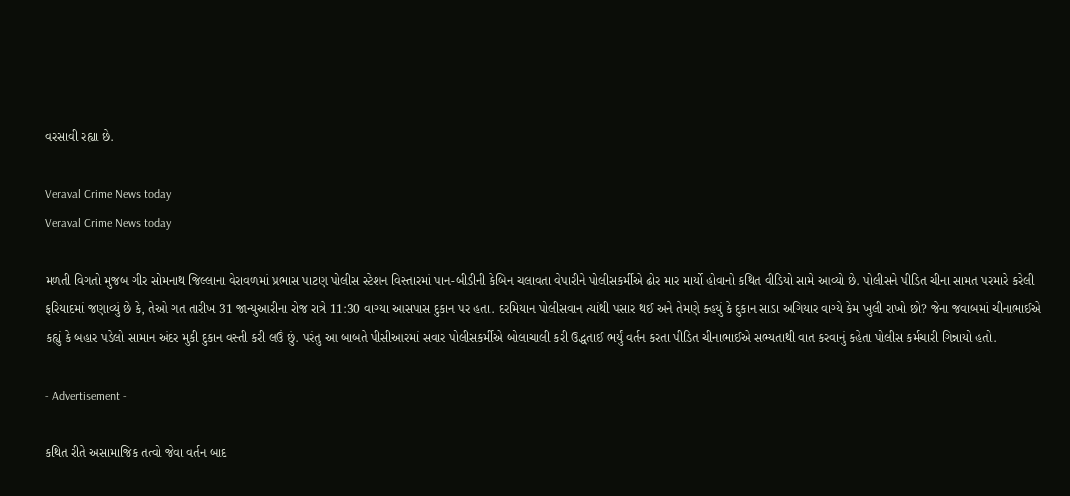વરસાવી રહ્યા છે.

Veraval Crime News today
Veraval Crime News today

મળતી વિગતો મુજબ ગીર સોમનાથ જિલ્લાના વેરાવળમાં પ્રભાસ પાટણ પોલીસ સ્ટેશન વિસ્તારમાં પાન-બીડીની કેબિન ચલાવતા વેપારીને પોલીસકર્મીએ ઢોર માર માર્યો હોવાનો કથિત વીડિયો સામે આવ્યો છે. પોલીસને પીડિત ચીના સામત પરમારે કરેલી ફરિયાદમાં જણાવ્યું છે કે, તેઓ ગત તારીખ 31 જાન્યુઆરીના રોજ રાત્રે 11:30 વાગ્યા આસપાસ દુકાન પર હતા. દરમિયાન પોલીસવાન ત્યાંથી પસાર થઈ અને તેમણે ક્હયું કે દુકાન સાડા અગિયાર વાગ્યે કેમ ખુલી રાખો છો? જેના જવાબમાં ચીનાભાઈએ કહ્યું કે બહાર પડેલો સામાન અંદર મુકી દુકાન વસ્તી કરી લઉં છું. પરંતુ આ બાબતે પીસીઆરમાં સવાર પોલીસકર્મીએ બોલાચાલી કરી ઉદ્ધતાઈ ભર્યું વર્તન કરતા પીડિત ચીનાભાઈએ સભ્યતાથી વાત કરવાનું કહેતા પોલીસ કર્મચારી ગિન્નાયો હતો.

- Advertisement -

કથિત રીતે અસામાજિક તત્વો જેવા વર્તન બાદ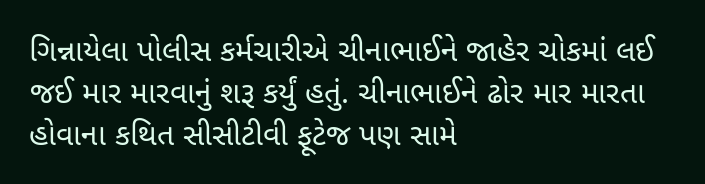ગિન્નાયેલા પોલીસ કર્મચારીએ ચીનાભાઈને જાહેર ચોકમાં લઈ જઈ માર મારવાનું શરૂ કર્યું હતું. ચીનાભાઈને ઢોર માર મારતા હોવાના કથિત સીસીટીવી ફૂટેજ પણ સામે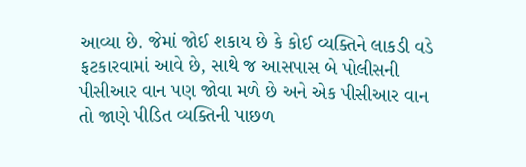આવ્યા છે. જેમાં જોઈ શકાય છે કે કોઈ વ્યક્તિને લાકડી વડે ફટકારવામાં આવે છે, સાથે જ આસપાસ બે પોલીસની પીસીઆર વાન પણ જોવા મળે છે અને એક પીસીઆર વાન તો જાણે પીડિત વ્યક્તિની પાછળ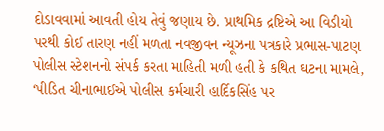દોડાવવામાં આવતી હોય તેવું જણાય છે. પ્રાથમિક દ્રષ્ટિએ આ વિડીયો પરથી કોઈ તારણ નહીં મળતા નવજીવન ન્યૂઝના પત્રકારે પ્રભાસ-પાટણ પોલીસ સ્ટેશનનો સંપર્ક કરતા માહિતી મળી હતી કે કથિત ઘટના મામલે, ‘પીડિત ચીનાભાઈએ પોલીસ કર્મચારી હાર્દિકસિંહ પર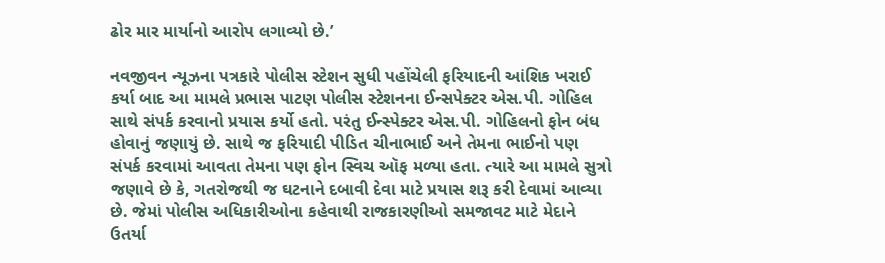ઢોર માર માર્યાનો આરોપ લગાવ્યો છે.’

નવજીવન ન્યૂઝના પત્રકારે પોલીસ સ્ટેશન સુધી પહોંચેલી ફરિયાદની આંશિક ખરાઈ કર્યા બાદ આ મામલે પ્રભાસ પાટણ પોલીસ સ્ટેશનના ઈન્સપેક્ટર એસ.પી. ગોહિલ સાથે સંપર્ક કરવાનો પ્રયાસ કર્યો હતો. પરંતુ ઈન્સ્પેક્ટર એસ.પી. ગોહિલનો ફોન બંધ હોવાનું જણાયું છે. સાથે જ ફરિયાદી પીડિત ચીનાભાઈ અને તેમના ભાઈનો પણ સંપર્ક કરવામાં આવતા તેમના પણ ફોન સ્વિચ ઑફ મળ્યા હતા. ત્યારે આ મામલે સુત્રો જણાવે છે કે, ગતરોજથી જ ઘટનાને દબાવી દેવા માટે પ્રયાસ શરૂ કરી દેવામાં આવ્યા છે. જેમાં પોલીસ અધિકારીઓના કહેવાથી રાજકારણીઓ સમજાવટ માટે મેદાને ઉતર્યા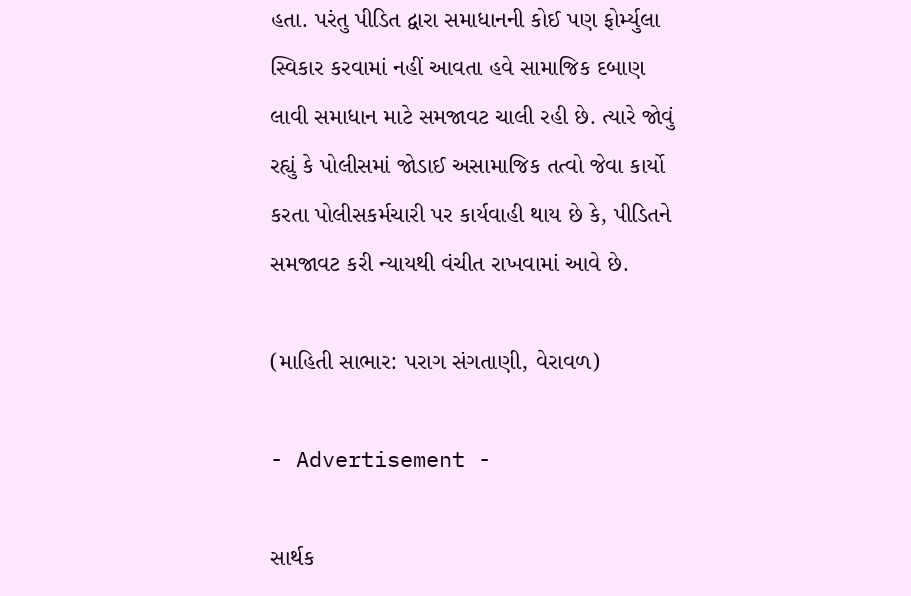હતા. પરંતુ પીડિત દ્વારા સમાધાનની કોઈ પણ ફોર્મ્યુલા સ્વિકાર કરવામાં નહીં આવતા હવે સામાજિક દબાણ લાવી સમાધાન માટે સમજાવટ ચાલી રહી છે. ત્યારે જોવું રહ્યું કે પોલીસમાં જોડાઈ અસામાજિક તત્વો જેવા કાર્યો કરતા પોલીસકર્મચારી પર કાર્યવાહી થાય છે કે, પીડિતને સમજાવટ કરી ન્યાયથી વંચીત રાખવામાં આવે છે.

(માહિતી સાભાર: પરાગ સંગતાણી, વેરાવળ)

- Advertisement -

સાર્થક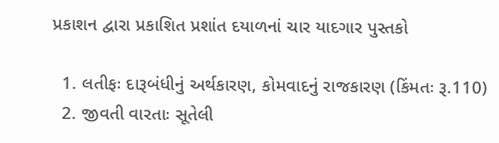પ્રકાશન દ્વારા પ્રકાશિત પ્રશાંત દયાળનાં ચાર યાદગાર પુસ્તકો

  1. લતીફઃ દારૂબંધીનું અર્થકારણ, કોમવાદનું રાજકારણ (કિંમતઃ રૂ.110)
  2. જીવતી વારતાઃ સૂતેલી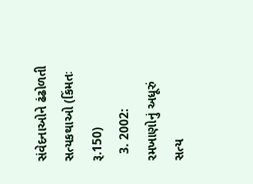સંવેદનાઓને ઢંઢોળતી સત્યકથાઓ (કિંમતઃ રૂ.150)
  3. 2002: રમખાણોનું અધૂરું સત્ય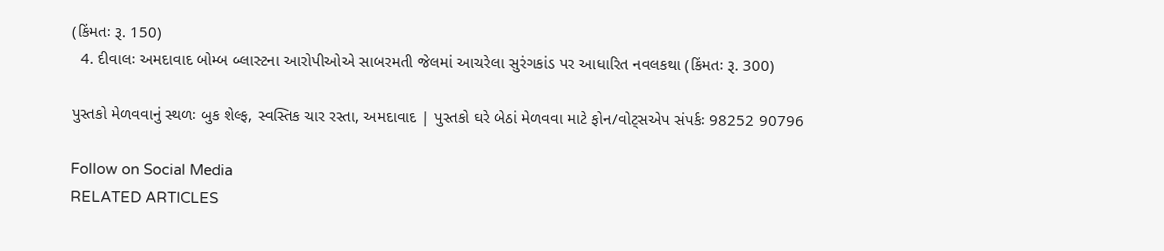(કિંમતઃ રૂ. 150)
  4. દીવાલઃ અમદાવાદ બોમ્બ બ્લાસ્ટના આરોપીઓએ સાબરમતી જેલમાં આચરેલા સુરંગકાંડ પર આધારિત નવલકથા (કિંમતઃ રૂ. 300)

પુસ્તકો મેળવવાનું સ્થળઃ બુક શેલ્ફ, સ્વસ્તિક ચાર રસ્તા, અમદાવાદ | પુસ્તકો ઘરે બેઠાં મેળવવા માટે ફોન/વોટ્સએપ સંપર્કઃ 98252 90796

Follow on Social Media
RELATED ARTICLES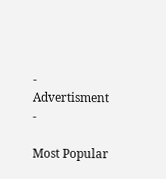- Advertisment -

Most Popular